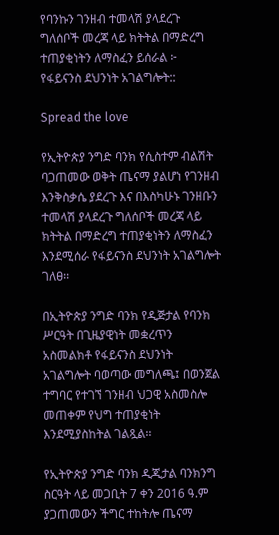የባንኩን ገንዘብ ተመላሽ ያላደረጉ ግለሰቦች መረጃ ላይ ክትትል በማድረግ ተጠያቂነትን ለማስፈን ይሰራል ፦ የፋይናንስ ደህንነት አገልግሎት::

Spread the love

የኢትዮጵያ ንግድ ባንክ የሲስተም ብልሽት ባጋጠመው ወቅት ጤናማ ያልሆነ የገንዘብ እንቅስቃሴ ያደረጉ እና በእስካሁኑ ገንዘቡን ተመላሽ ያላደረጉ ግለሰቦች መረጃ ላይ ክትትል በማድረግ ተጠያቂነትን ለማስፈን እንደሚሰራ የፋይናንስ ደህንነት አገልግሎት ገለፀ፡፡

በኢትዮጵያ ንግድ ባንክ የዲጅታል የባንክ ሥርዓት በጊዜያዊነት መቋረጥን አስመልክቶ የፋይናንስ ደህንነት አገልግሎት ባወጣው መግለጫ፤ በወንጀል ተግባር የተገኘ ገንዘብ ህጋዊ አስመስሎ መጠቀም የህግ ተጠያቂነት እንደሚያስከትል ገልጿል፡፡

የኢትዮጵያ ንግድ ባንክ ዲጂታል ባንክንግ ስርዓት ላይ መጋቢት 7 ቀን 2016 ዓ.ም ያጋጠመውን ችግር ተከትሎ ጤናማ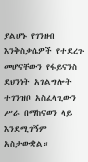ያልሆኑ የገንዘብ እንቅስቃሴዎች የተደረጉ መሆናቸውን የፋይናንስ ደህንነት አገልግሎት ተገንዝቦ አስፈላጊውን ሥራ በማከናወን ላይ እንደሚገኝም አስታውቋል።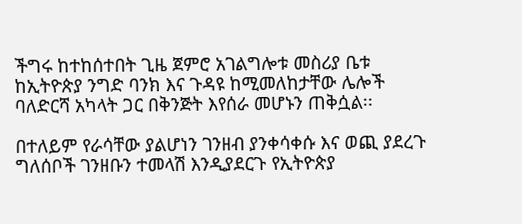ችግሩ ከተከሰተበት ጊዜ ጀምሮ አገልግሎቱ መስሪያ ቤቱ ከኢትዮጵያ ንግድ ባንክ እና ጉዳዩ ከሚመለከታቸው ሌሎች ባለድርሻ አካላት ጋር በቅንጅት እየሰራ መሆኑን ጠቅሷል፡፡

በተለይም የራሳቸው ያልሆነን ገንዘብ ያንቀሳቀሱ እና ወጪ ያደረጉ ግለሰቦች ገንዘቡን ተመላሽ እንዲያደርጉ የኢትዮጵያ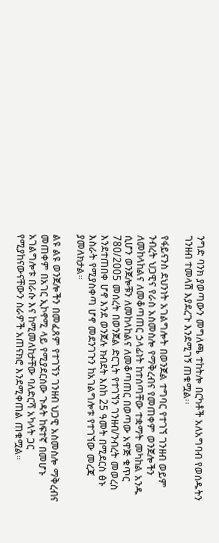ንግድ ባንክ ያወጣውን መግለጫ ተከትሎ በርካቶች አለአግባብ የወሰዱትን ገንዘብ ተመላሽ እያደረጉ እንደሚገኝ ጠቁሟል፡፡

የፋይናንስ ደህንነት አገልግሎት በወንጀል ተግባር የተገኘ ገንዘብ ወይም ንብረት ህጋዊና የራስ አስመስሎ የማቅረብና የመጠቀም ወንጀሎችን ለመከላከልና ለመቆጣጠር ኃላፊነት ከተሰጣቸው ተቋማት መካከል አንዱ ሲሆን ወንጀሎቹን ለመከላከልና ለመቆጣጠር በወጣው አዋጅ ቁጥር 780/2005 መሰረት በወንጀል ድርጊት የተገኘን ገንዘብ/ንብረት መወረስ እንደተጠበቀ ሆኖ እንደ ወንጀሉ ክብደት እስከ 25 ዓመት በሚደርስ ፅኑ እስራት የሚያስቀጣ ሆኖ መደንገጉን ከአገልግሎቱ የተገኘው መረጃ ያመለክታል።

ልዩ ልዩ ወንጀሎችን በመፈጸም የተገኘን ገንዘብ ህጋዊ አስመስሎ ማቅረብና መጠቀም በአገር ኢኮኖሚ ላይ የሚያደርሰው ጉዳት ከፍተኛ በመሆኑ አገልግሎቱ በራሱ እና ከሚመለከታቸው ባለድርሻ አካላት ጋር የሚያከናውናቸውን ስራዎች አጠናክሮ እንደሚቀጠል ጠቁሟል።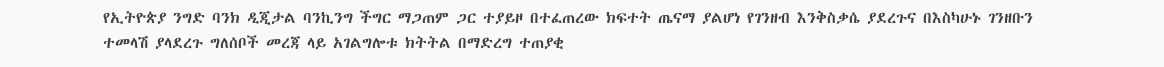የኢትዮጵያ ንግድ ባንክ ዲጂታል ባንኪንግ ችግር ማጋጠም ጋር ተያይዞ በተፈጠረው ክፍተት ጤናማ ያልሆነ የገንዘብ እንቅስቃሴ ያደረጉና በእስካሁኑ ገንዘቡን ተመላሽ ያላደረጉ ግለሰቦች መረጃ ላይ አገልግሎቱ ክትትል በማድረግ ተጠያቂ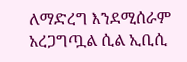ለማድረግ እንደሚሰራም አረጋግጧል ሲል ኢቢሲ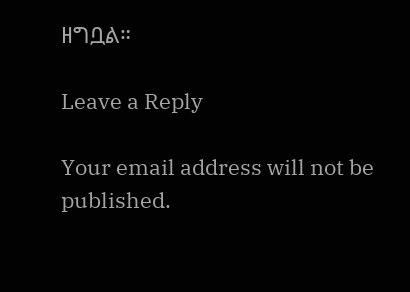ዘግቧል።

Leave a Reply

Your email address will not be published.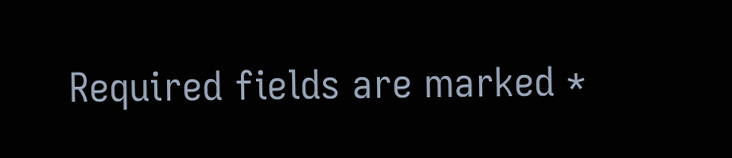Required fields are marked *